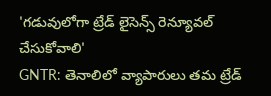'గడువులోగా ట్రేడ్ లైసెన్స్ రెన్యూవల్ చేసుకోవాలి'
GNTR: తెనాలిలో వ్యాపారులు తమ ట్రేడ్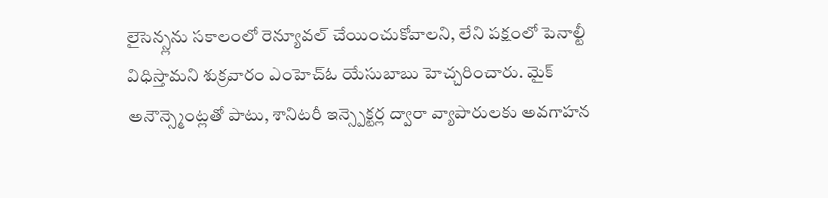లైసెన్స్లను సకాలంలో రెన్యూవల్ చేయించుకోవాలని, లేని పక్షంలో పెనాల్టీ విధిస్తామని శుక్రవారం ఎంహెచ్ఓ యేసుబాబు హెచ్చరించారు. మైక్ అనౌన్స్మెంట్లతో పాటు, శానిటరీ ఇన్స్పెక్టర్ల ద్వారా వ్యాపారులకు అవగాహన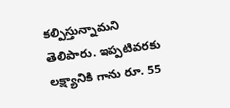కల్పిస్తున్నామని తెలిపారు. ఇప్పటివరకు లక్ష్యానికి గాను రూ. 55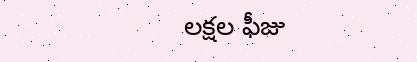లక్షల ఫీజు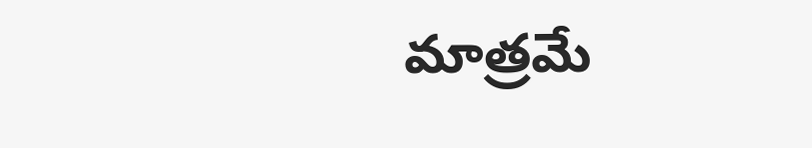మాత్రమే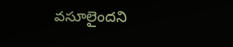వసూలైందని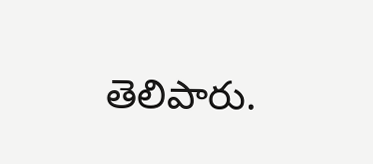తెలిపారు.